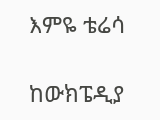እምዬ ቴሬሳ

ከውክፔዲያ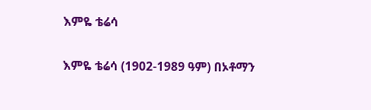እምዬ ቴሬሳ

እምዬ ቴሬሳ (1902-1989 ዓም) በኦቶማን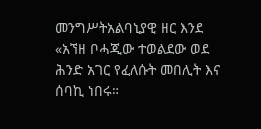መንግሥትአልባኒያዊ ዘር እንደ «አኘዘ ቦሓጂው ተወልደው ወደ ሕንድ አገር የፈለሱት መበሊት እና ሰባኪ ነበሩ።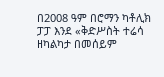በ2008 ዓም በሮማን ካቶሊክ ፓፓ እንደ «ቅድሥስት ተሬሳ ዘካልካታ በመሰይም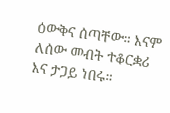ዕውቅና ሰጣቸው። እናም ለሰው መብት ተቆርቋሪ እና ታጋይ ነበሩ።